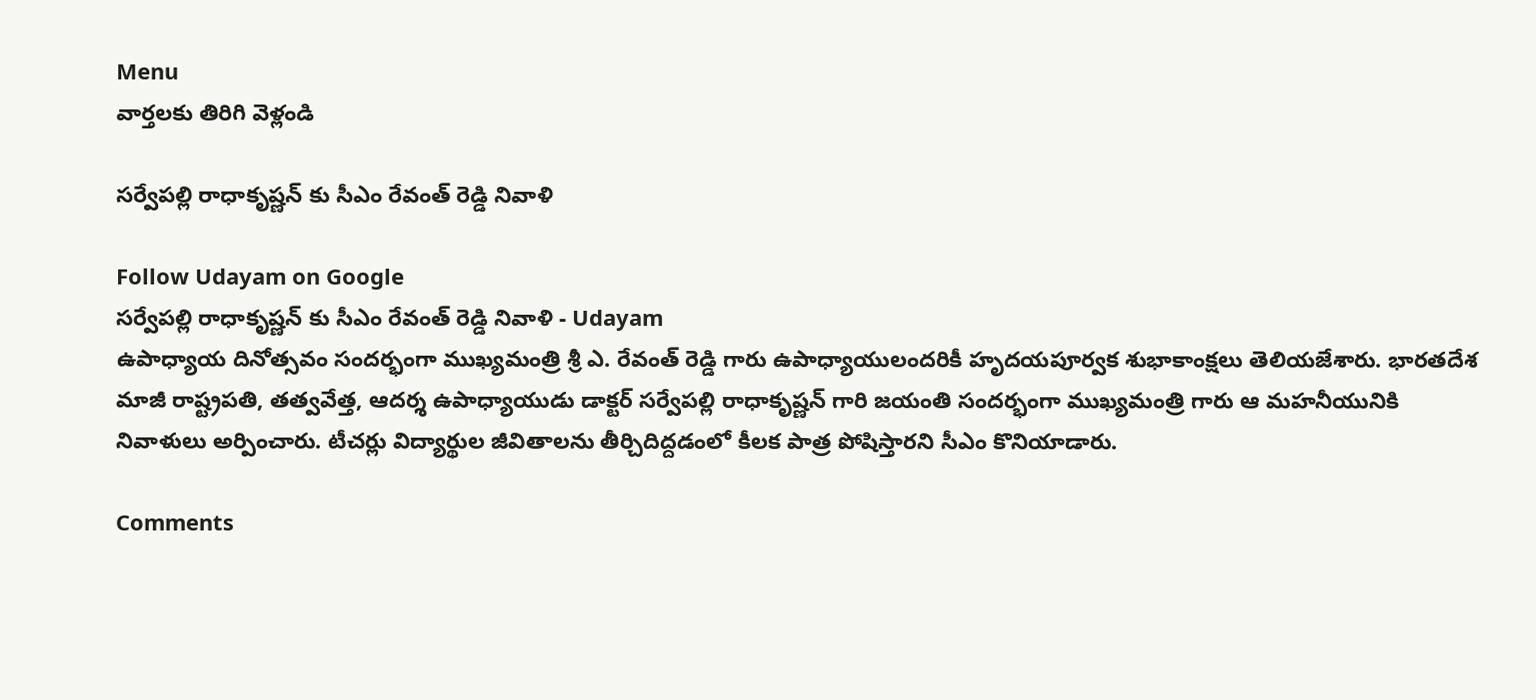Menu
వార్తలకు తిరిగి వెళ్లండి

సర్వేపల్లి రాధాకృష్ణన్ కు సీఎం రేవంత్ రెడ్డి నివాళి

Follow Udayam on Google
సర్వేపల్లి రాధాకృష్ణన్ కు సీఎం రేవంత్ రెడ్డి నివాళి - Udayam
ఉపాధ్యాయ దినోత్సవం సందర్భంగా ముఖ్యమంత్రి శ్రీ ఎ. రేవంత్ రెడ్డి గారు ఉపాధ్యాయులందరికీ హృదయపూర్వక శుభాకాంక్షలు తెలియజేశారు. భారతదేశ మాజీ రాష్ట్రపతి, తత్వవేత్త, ఆదర్శ ఉపాధ్యాయుడు డాక్టర్ సర్వేపల్లి రాధాకృష్ణన్ గారి జయంతి సందర్భంగా ముఖ్యమంత్రి గారు ఆ మహనీయునికి నివాళులు అర్పించారు. టీచర్లు విద్యార్థుల జీవితాలను తీర్చిదిద్దడంలో కీలక పాత్ర పోషిస్తారని సీఎం కొనియాడారు.

Comments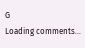G
Loading comments...